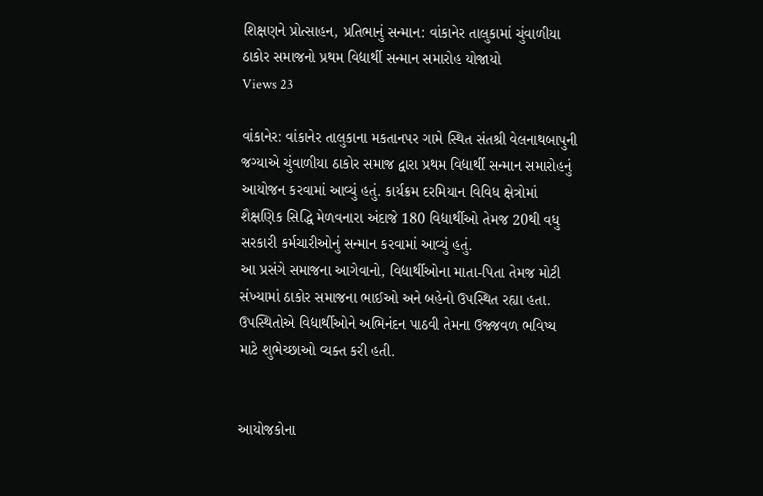શિક્ષણને પ્રોત્સાહન, પ્રતિભાનું સન્માન: વાંકાનેર તાલુકામાં ચુંવાળીયા ઠાકોર સમાજનો પ્રથમ વિદ્યાર્થી સન્માન સમારોહ યોજાયો
Views 23

વાંકાનેર: વાંકાનેર તાલુકાના મકતાનપર ગામે સ્થિત સંતશ્રી વેલનાથબાપુની જગ્યાએ ચુંવાળીયા ઠાકોર સમાજ દ્વારા પ્રથમ વિદ્યાર્થી સન્માન સમારોહનું આયોજન કરવામાં આવ્યું હતું. કાર્યક્રમ દરમિયાન વિવિધ ક્ષેત્રોમાં શૈક્ષણિક સિદ્ધિ મેળવનારા અંદાજે 180 વિદ્યાર્થીઓ તેમજ 20થી વધુ સરકારી કર્મચારીઓનું સન્માન કરવામાં આવ્યું હતું.
આ પ્રસંગે સમાજના આગેવાનો, વિદ્યાર્થીઓના માતા-પિતા તેમજ મોટી સંખ્યામાં ઠાકોર સમાજના ભાઈઓ અને બહેનો ઉપસ્થિત રહ્યા હતા. ઉપસ્થિતોએ વિદ્યાર્થીઓને અભિનંદન પાઠવી તેમના ઉજ્જવળ ભવિષ્ય માટે શુભેચ્છાઓ વ્યક્ત કરી હતી.


આયોજકોના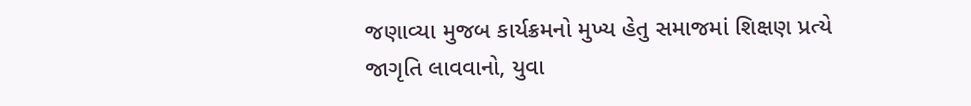જણાવ્યા મુજબ કાર્યક્રમનો મુખ્ય હેતુ સમાજમાં શિક્ષણ પ્રત્યે જાગૃતિ લાવવાનો, યુવા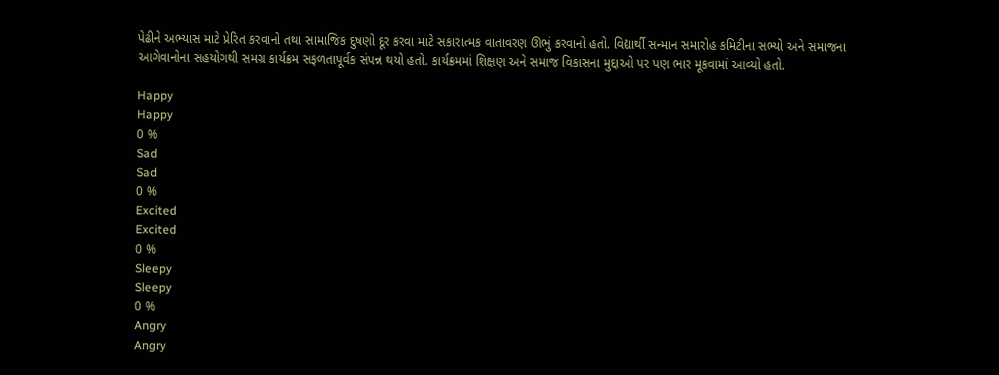પેઢીને અભ્યાસ માટે પ્રેરિત કરવાનો તથા સામાજિક દુષણો દૂર કરવા માટે સકારાત્મક વાતાવરણ ઊભું કરવાનો હતો. વિદ્યાર્થી સન્માન સમારોહ કમિટીના સભ્યો અને સમાજના આગેવાનોના સહયોગથી સમગ્ર કાર્યક્રમ સફળતાપૂર્વક સંપન્ન થયો હતો. કાર્યક્રમમાં શિક્ષણ અને સમાજ વિકાસના મુદ્દાઓ પર પણ ભાર મૂકવામાં આવ્યો હતો.

Happy
Happy
0 %
Sad
Sad
0 %
Excited
Excited
0 %
Sleepy
Sleepy
0 %
Angry
Angry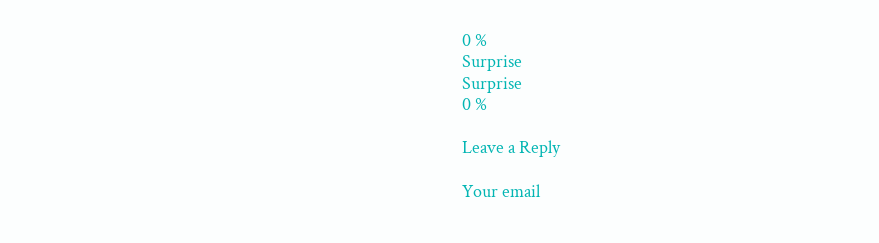0 %
Surprise
Surprise
0 %

Leave a Reply

Your email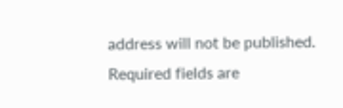address will not be published. Required fields are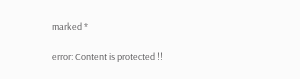marked *

error: Content is protected !!